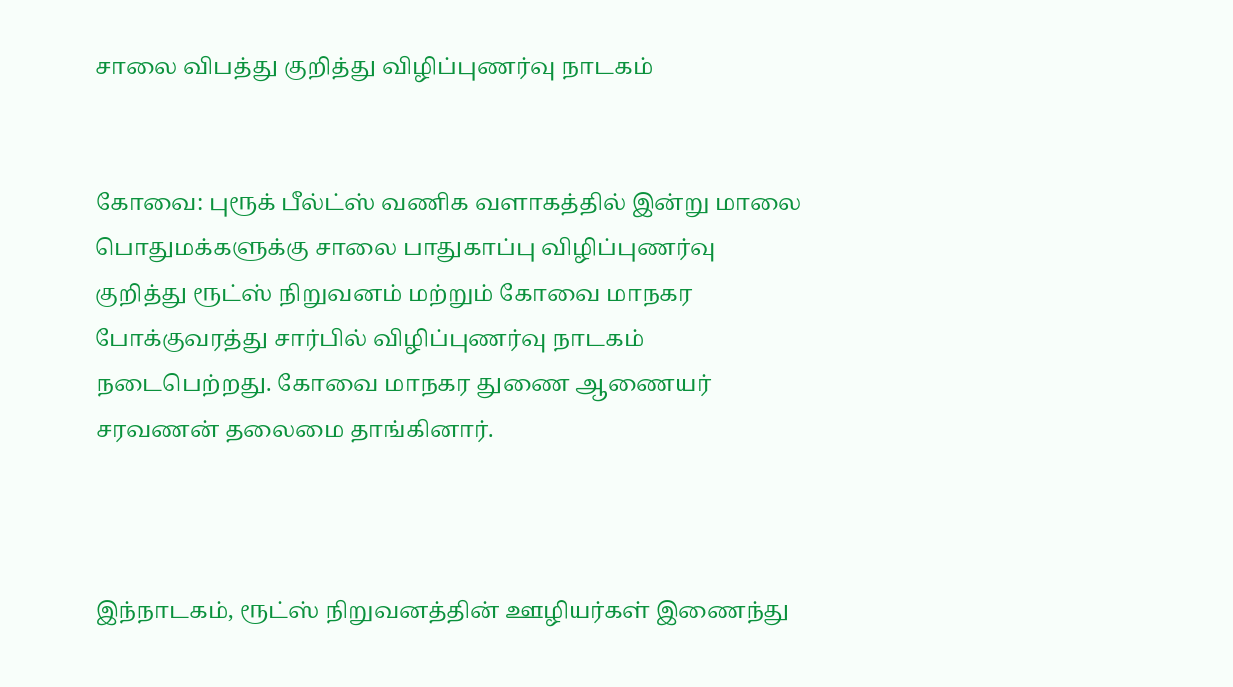சாலை விபத்து குறித்து விழிப்புணர்வு நாடகம்


கோவை: புரூக் பீல்ட்ஸ் வணிக வளாகத்தில் இன்று மாலை பொதுமக்களுக்கு சாலை பாதுகாப்பு விழிப்புணர்வு குறித்து ரூட்ஸ் நிறுவனம் மற்றும் கோவை மாநகர போக்குவரத்து சார்பில் விழிப்புணர்வு நாடகம் நடைபெற்றது. கோவை மாநகர துணை ஆணையர் சரவணன் தலைமை தாங்கினார்.



இந்நாடகம், ரூட்ஸ் நிறுவனத்தின் ஊழியர்கள் இணைந்து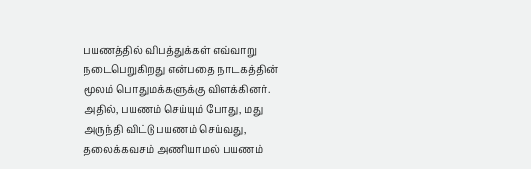பயணத்தில் விபத்துக்கள் எவ்வாறு நடைபெறுகிறது என்பதை நாடகத்தின் மூலம் பொதுமக்களுக்கு விளக்கினர். அதில், பயணம் செய்யும் போது, மது அருந்தி விட்டு பயணம் செய்வது, தலைக்கவசம் அணியாமல் பயணம்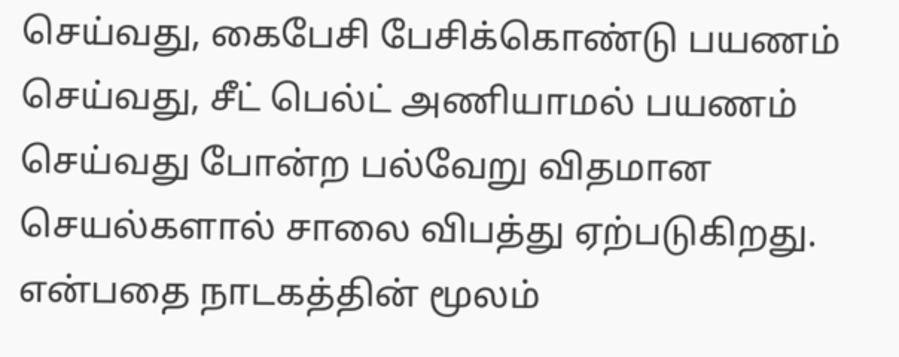செய்வது, கைபேசி பேசிக்கொண்டு பயணம் செய்வது, சீட் பெல்ட் அணியாமல் பயணம் செய்வது போன்ற பல்வேறு விதமான செயல்களால் சாலை விபத்து ஏற்படுகிறது. என்பதை நாடகத்தின் மூலம்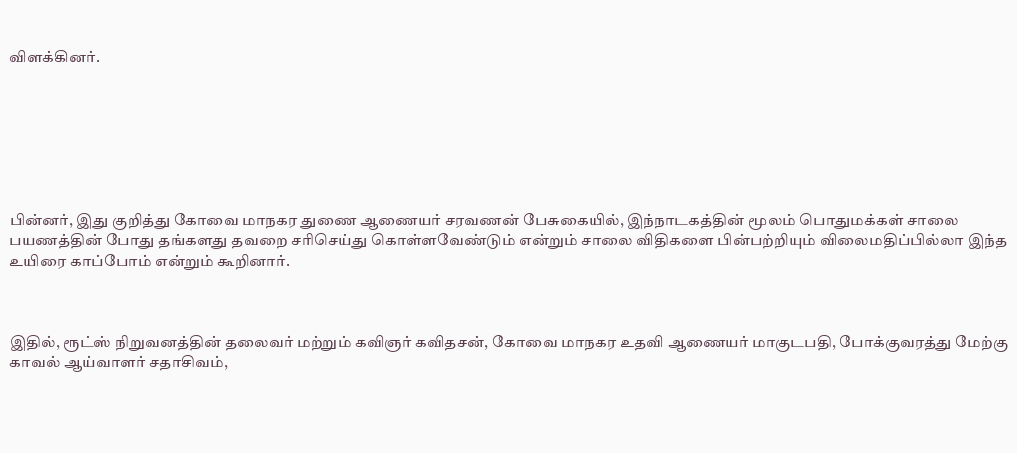விளக்கினர்.







பின்னர், இது குறித்து கோவை மாநகர துணை ஆணையர் சரவணன் பேசுகையில், இந்நாடகத்தின் மூலம் பொதுமக்கள் சாலை பயணத்தின் போது தங்களது தவறை சரிசெய்து கொள்ளவேண்டும் என்றும் சாலை விதிகளை பின்பற்றியும் விலைமதிப்பில்லா இந்த உயிரை காப்போம் என்றும் கூறினார்.



இதில், ரூட்ஸ் நிறுவனத்தின் தலைவர் மற்றும் கவிஞர் கவிதசன், கோவை மாநகர உதவி ஆணையர் மாகுடபதி, போக்குவரத்து மேற்கு காவல் ஆய்வாளர் சதாசிவம்,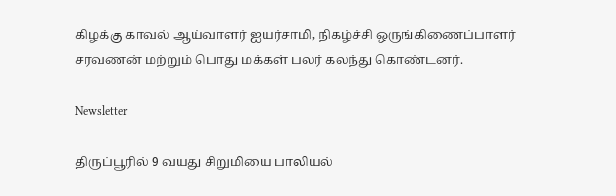கிழக்கு காவல் ஆய்வாளர் ஐயர்சாமி, நிகழ்ச்சி ஒருங்கிணைப்பாளர் சரவணன் மற்றும் பொது மக்கள் பலர் கலந்து கொண்டனர்.

Newsletter

திருப்பூரில் 9 வயது சிறுமியை பாலியல்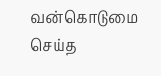வன்கொடுமை செய்த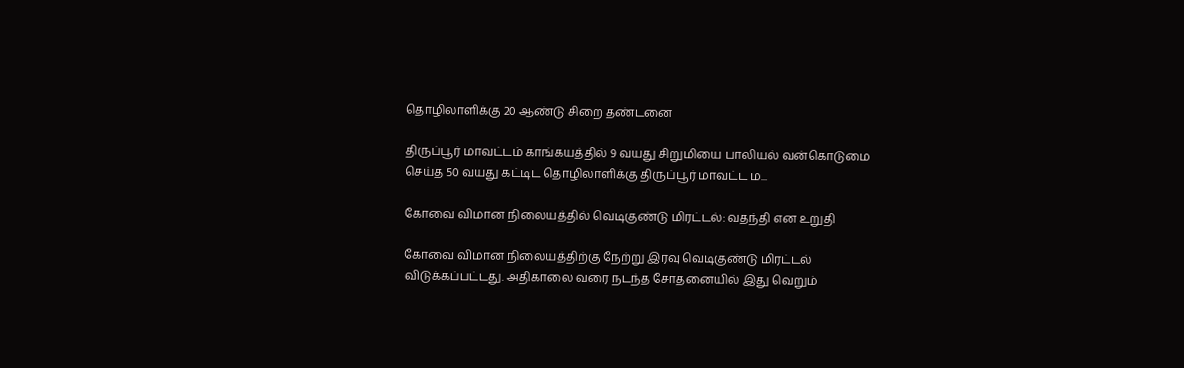தொழிலாளிக்கு 20 ஆண்டு சிறை தண்டனை

திருப்பூர் மாவட்டம் காங்கயத்தில் 9 வயது சிறுமியை பாலியல் வன்கொடுமை செய்த 50 வயது கட்டிட தொழிலாளிக்கு திருப்பூர் மாவட்ட ம...

கோவை விமான நிலையத்தில் வெடிகுண்டு மிரட்டல்: வதந்தி என உறுதி

கோவை விமான நிலையத்திற்கு நேற்று இரவு வெடிகுண்டு மிரட்டல் விடுக்கப்பட்டது. அதிகாலை வரை நடந்த சோதனையில் இது வெறும்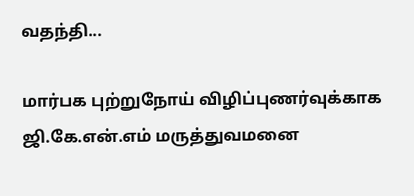வதந்தி...

மார்பக புற்றுநோய் விழிப்புணர்வுக்காக ஜி.கே.என்.எம் மருத்துவமனை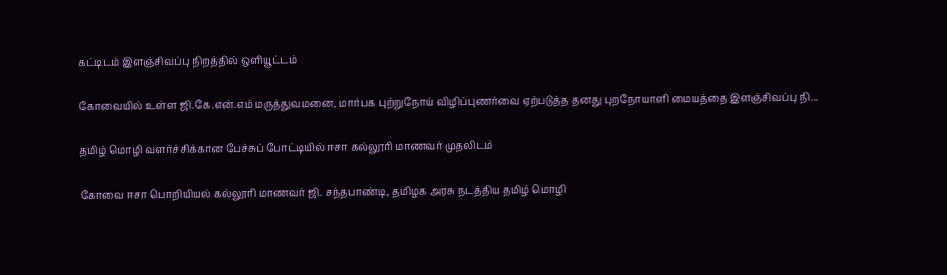கட்டிடம் இளஞ்சிவப்பு நிறத்தில் ஒளியூட்டம்

கோவையில் உள்ள ஜி.கே.என்.எம் மருத்துவமனை, மார்பக புற்றுநோய் விழிப்புணர்வை ஏற்படுத்த தனது புறநோயாளி மையத்தை இளஞ்சிவப்பு நி...

தமிழ் மொழி வளர்ச்சிக்கான பேச்சுப் போட்டியில் ஈசா கல்லூரி மாணவர் முதலிடம்

கோவை ஈசா பொறியியல் கல்லூரி மாணவர் ஜி. சந்தபாண்டி, தமிழக அரசு நடத்திய தமிழ் மொழி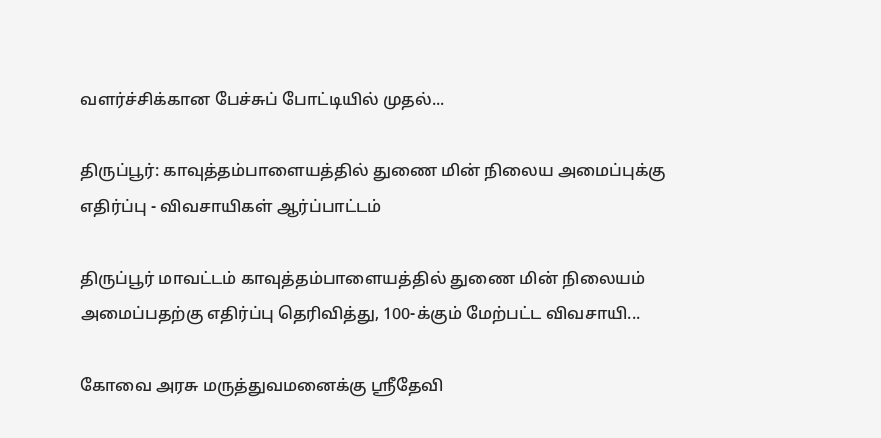வளர்ச்சிக்கான பேச்சுப் போட்டியில் முதல்...

திருப்பூர்: காவுத்தம்பாளையத்தில் துணை மின் நிலைய அமைப்புக்கு எதிர்ப்பு - விவசாயிகள் ஆர்ப்பாட்டம்

திருப்பூர் மாவட்டம் காவுத்தம்பாளையத்தில் துணை மின் நிலையம் அமைப்பதற்கு எதிர்ப்பு தெரிவித்து, 100-க்கும் மேற்பட்ட விவசாயி...

கோவை அரசு மருத்துவமனைக்கு ஸ்ரீதேவி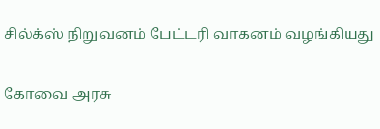சில்க்ஸ் நிறுவனம் பேட்டரி வாகனம் வழங்கியது

கோவை அரசு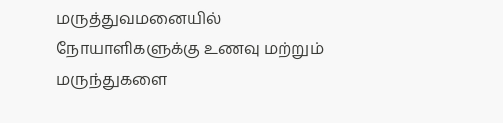மருத்துவமனையில் நோயாளிகளுக்கு உணவு மற்றும் மருந்துகளை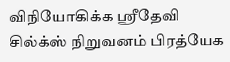விநியோகிக்க ஸ்ரீதேவி சில்க்ஸ் நிறுவனம் பிரத்யேக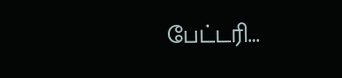பேட்டரி...